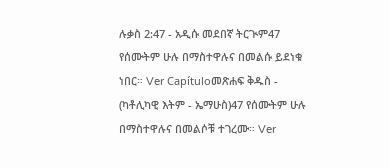ሉቃስ 2:47 - አዲሱ መደበኛ ትርጒም47 የሰሙትም ሁሉ በማስተዋሉና በመልሱ ይደነቁ ነበር። Ver Capítuloመጽሐፍ ቅዱስ - (ካቶሊካዊ እትም - ኤማሁስ)47 የሰሙትም ሁሉ በማስተዋሉና በመልሶቹ ተገረሙ። Ver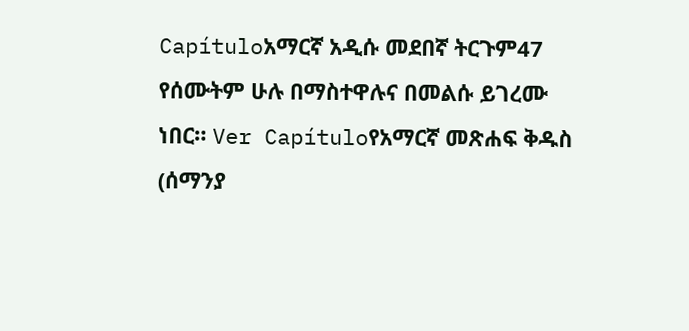Capítuloአማርኛ አዲሱ መደበኛ ትርጉም47 የሰሙትም ሁሉ በማስተዋሉና በመልሱ ይገረሙ ነበር። Ver Capítuloየአማርኛ መጽሐፍ ቅዱስ (ሰማንያ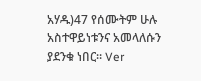አሃዱ)47 የሰሙትም ሁሉ አስተዋይነቱንና አመላለሱን ያደንቁ ነበር። Ver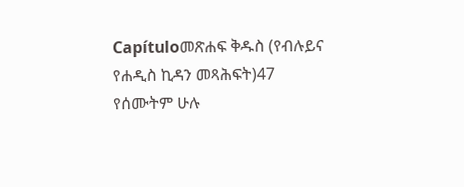Capítuloመጽሐፍ ቅዱስ (የብሉይና የሐዲስ ኪዳን መጻሕፍት)47 የሰሙትም ሁሉ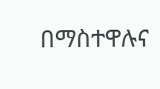በማስተዋሉና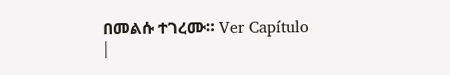በመልሱ ተገረሙ። Ver Capítulo |